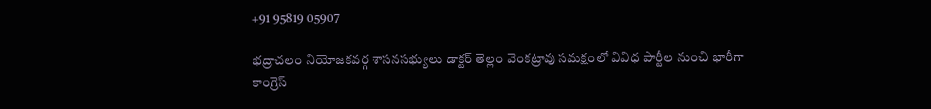+91 95819 05907

భద్రాచలం నియోజకవర్గ శాసనసభ్యులు డాక్టర్ తెల్లం వెంకట్రావు సమక్షంలో వివిధ పార్టీల నుంచి భారీగా కాంగ్రెస్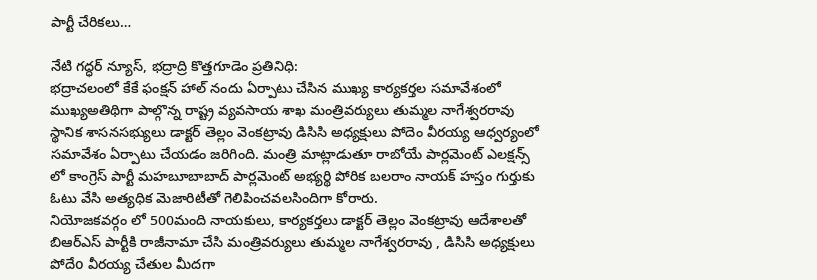పార్టీ చేరికలు…

నేటి గద్ధర్ న్యూస్, భద్రాద్రి కొత్తగూడెం ప్రతినిధి:
భద్రాచలంలో కేకే ఫంక్షన్ హాల్ నందు ఏర్పాటు చేసిన ముఖ్య కార్యకర్తల సమావేశంలో ముఖ్యఅతిథిగా పాల్గొన్న రాష్ట్ర వ్యవసాయ శాఖ మంత్రివర్యులు తుమ్మల నాగేశ్వరరావు స్థానిక శాసనసభ్యులు డాక్టర్ తెల్లం వెంకట్రావు డిసిసి అధ్యక్షులు పోదెం వీరయ్య ఆధ్వర్యంలో సమావేశం ఏర్పాటు చేయడం జరిగింది. మంత్రి మాట్లాడుతూ రాబోయే పార్లమెంట్ ఎలక్షన్స్ లో కాంగ్రెస్ పార్టీ మహబూబాబాద్ పార్లమెంట్ అభ్యర్థి పోరిక బలరాం నాయక్ హస్తం గుర్తుకు ఓటు వేసి అత్యధిక మెజారిటీతో గెలిపించవలసిందిగా కోరారు.
నియోజకవర్గం లో 500మంది నాయకులు, కార్యకర్తలు డాక్టర్ తెల్లం వెంకట్రావు ఆదేశాలతో బిఆర్ఎస్ పార్టీకి రాజీనామా చేసి మంత్రివర్యులు తుమ్మల నాగేశ్వరరావు , డిసిసి అధ్యక్షులు పోదేo వీరయ్య చేతుల మీదగా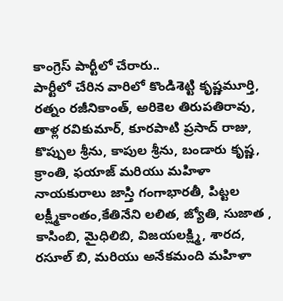కాంగ్రెస్ పార్టీలో చేరారు..
పార్టీలో చేరిన వారిలో కొండిశెట్టి కృష్ణమూర్తి, రత్నం రజీనికాంత్, అరికెల తిరుపతిరావు, తాళ్ల రవికుమార్, కూరపాటి ప్రసాద్ రాజు, కొప్పుల శ్రీను, కాపుల శ్రీను, బండారు కృష్ణ, క్రాంతి, ఫయాజ్ మరియు మహిళా నాయకురాలు జాస్తి గంగాభారతీ, పిట్టల లక్ష్మీకాంతం,కేతినేని లలిత, జ్యోతి, సుజాత , కాసింబి, మైధిలిబి, విజయలక్ష్మి, శారద, రసూల్ బి, మరియు అనేకమంది మహిళా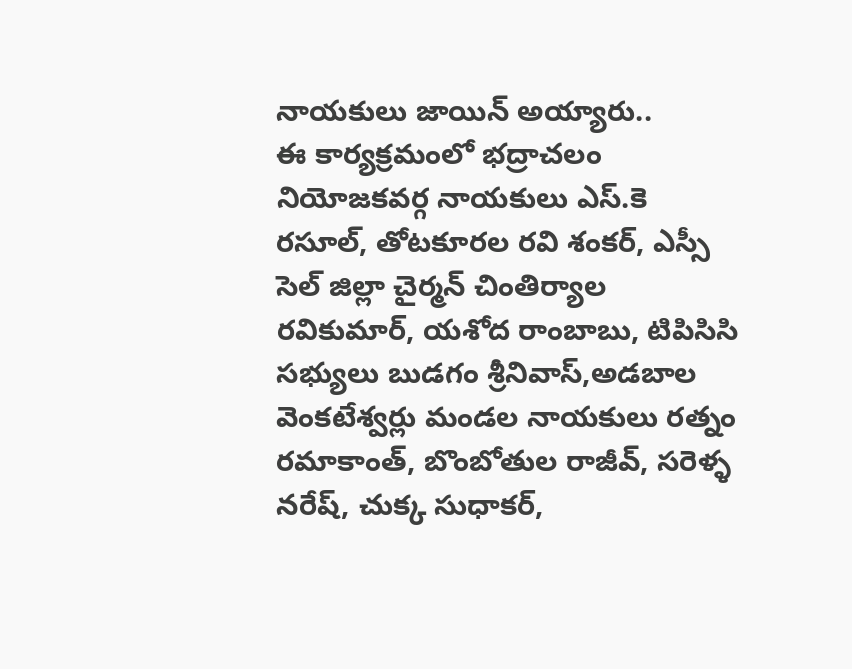నాయకులు జాయిన్ అయ్యారు..
ఈ కార్యక్రమంలో భద్రాచలం నియోజకవర్గ నాయకులు ఎస్.కె రసూల్, తోటకూరల రవి శంకర్, ఎస్సీ సెల్ జిల్లా చైర్మన్ చింతిర్యాల రవికుమార్, యశోద రాంబాబు, టిపిసిసి సభ్యులు బుడగం శ్రీనివాస్,అడబాల వెంకటేశ్వర్లు మండల నాయకులు రత్నం రమాకాంత్, బొంబోతుల రాజీవ్, సరెళ్ళ నరేష్, చుక్క సుధాకర్,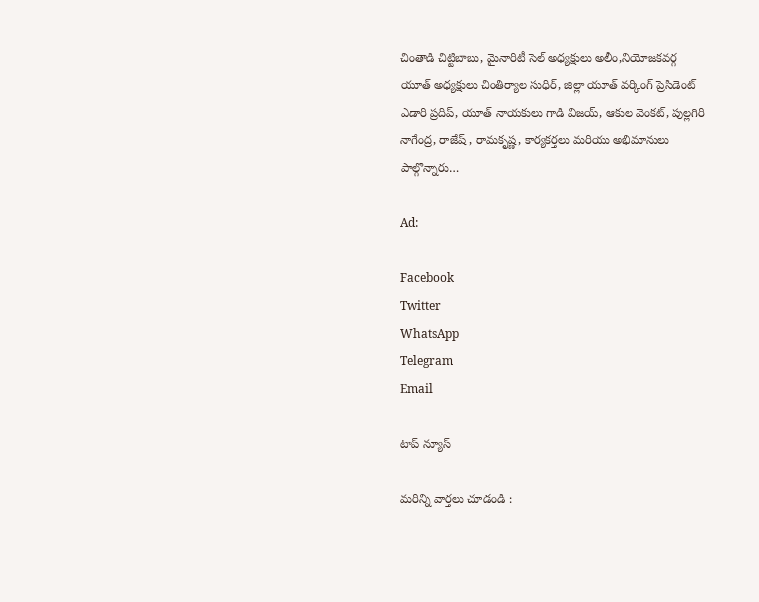చింతాడి చిట్టిబాబు, మైనారిటీ సెల్ అధ్యక్షులు అలీం,నియోజకవర్గ యూత్ అధ్యక్షులు చింతిర్యాల సుధిర్, జిల్లా యూత్ వర్కింగ్ ప్రెసిడెంట్ ఎడారి ప్రదిప్, యూత్ నాయకులు గాడి విజయ్, ఆకుల వెంకట్, పుల్లగిరి నాగేంద్ర, రాజేష్ , రామకృష్ణ, కార్యకర్తలు మరియు అభిమానులు పాల్గొన్నారు…

Ad:

Facebook
Twitter
WhatsApp
Telegram
Email

టాప్ న్యూస్

మరిన్ని వార్తలు చూడండి :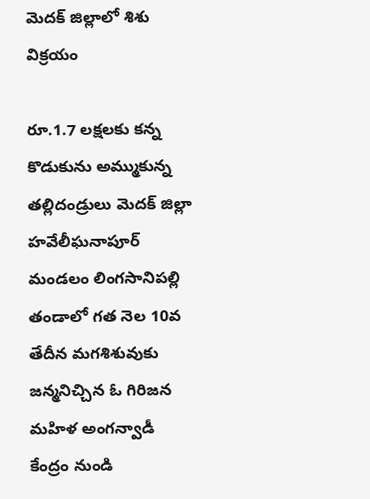మెదక్ జిల్లాలో శిశు విక్రయం

రూ.1.7 లక్షలకు కన్న కొడుకును అమ్ముకున్న తల్లిదండ్రులు మెదక్ జిల్లా హవేలీఘనాపూర్ మండలం లింగసానిపల్లి తండాలో గత నెల 10వ తేదీన మగశిశువుకు జన్మనిచ్చిన ఓ గిరిజన మహిళ అంగన్వాడీ కేంద్రం నుండి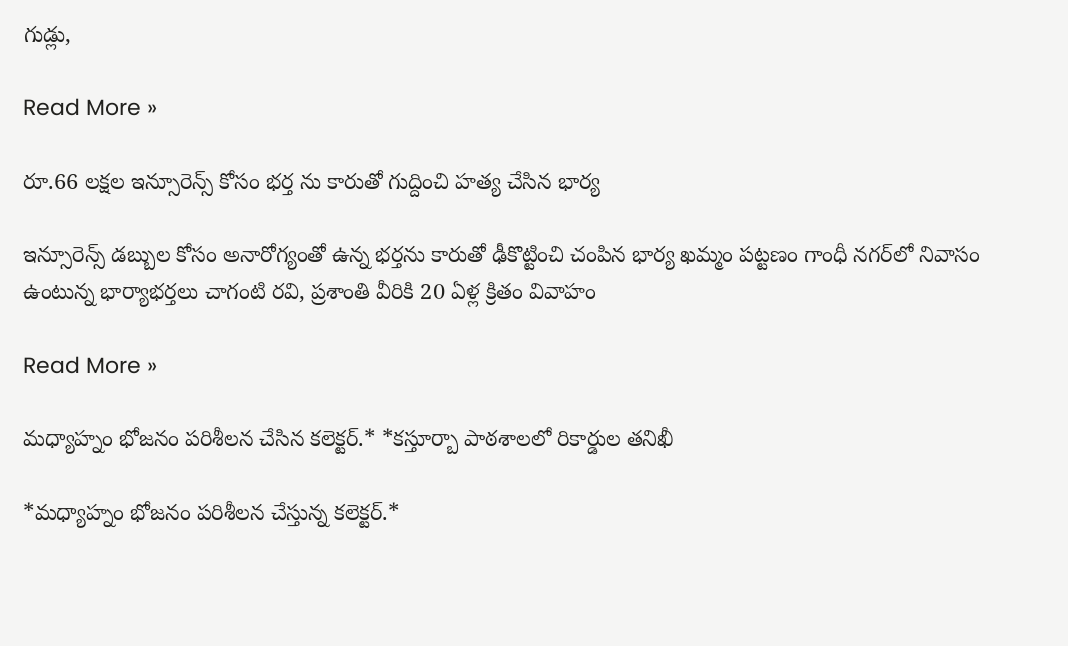గుడ్లు,

Read More »

రూ.66 లక్షల ఇన్సూరెన్స్ కోసం భర్త ను కారుతో గుద్దించి హత్య చేసిన భార్య

ఇన్సూరెన్స్ డబ్బుల కోసం అనారోగ్యంతో ఉన్న భర్తను కారుతో ఢీకొట్టించి చంపిన భార్య ఖమ్మం పట్టణం గాంధీ నగర్‌లో నివాసం ఉంటున్న భార్యాభర్తలు చాగంటి రవి, ప్రశాంతి వీరికి 20 ఏళ్ల క్రితం వివాహం

Read More »

మధ్యాహ్నం భోజనం పరిశీలన చేసిన కలెక్టర్.* *కస్తూర్బా పాఠశాలలో రికార్డుల తనిఖీ

*మధ్యాహ్నం భోజనం పరిశీలన చేస్తున్న కలెక్టర్.*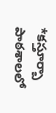*కస్తూర్బా పాఠశాలలో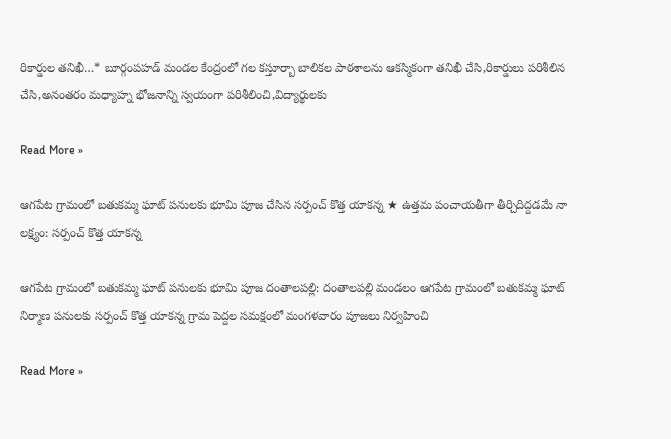రికార్డుల తనిఖీ…* బూర్గంపహడ్ మండల కేంద్రంలో గల కస్తూర్బా బాలికల పాఠశాలను ఆకస్మికంగా తనిఖీ చేసి,రికార్డులు పరిశీలిన చేసి,అనంతరం మధ్యాహ్న భోజనాన్ని స్వయంగా పరిశీలించి,విద్యార్థులకు

Read More »

ఆగపేట గ్రామంలో బతుకమ్మ ఘాట్ పనులకు భూమి పూజ చేసిన సర్పంచ్ కొత్త యాకన్న ★ ఉత్తమ పంచాయతీగా తీర్చిదిద్దడమే నా లక్ష్యం: సర్పంచ్ కొత్త యాకన్న

ఆగపేట గ్రామంలో బతుకమ్మ ఘాట్ పనులకు భూమి పూజ దంతాలపల్లి: దంతాలపల్లి మండలం ఆగపేట గ్రామంలో బతుకమ్మ ఘాట్ నిర్మాణ పనులకు సర్పంచ్ కొత్త యాకన్న గ్రామ పెద్దల సమక్షంలో మంగళవారం పూజలు నిర్వహించి

Read More »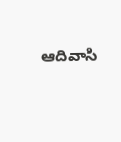ఆదివాసి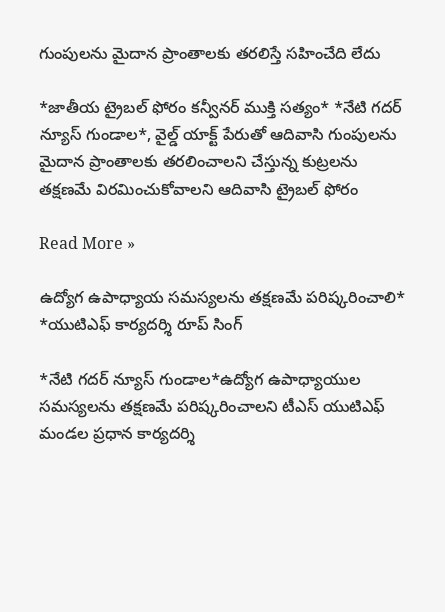గుంపులను మైదాన ప్రాంతాలకు తరలిస్తే సహించేది లేదు

*జాతీయ ట్రైబల్ ఫోరం కన్వీనర్ ముక్తి సత్యం* *నేటి గదర్ న్యూస్ గుండాల*, వైల్డ్ యాక్ట్ పేరుతో ఆదివాసి గుంపులను మైదాన ప్రాంతాలకు తరలించాలని చేస్తున్న కుట్రలను తక్షణమే విరమించుకోవాలని ఆదివాసి ట్రైబల్ ఫోరం

Read More »

ఉద్యోగ ఉపాధ్యాయ సమస్యలను తక్షణమే పరిష్కరించాలి* *యుటిఎఫ్ కార్యదర్శి రూప్ సింగ్

*నేటి గదర్ న్యూస్ గుండాల*ఉద్యోగ ఉపాధ్యాయుల సమస్యలను తక్షణమే పరిష్కరించాలని టీఎస్ యుటిఎఫ్ మండల ప్రధాన కార్యదర్శి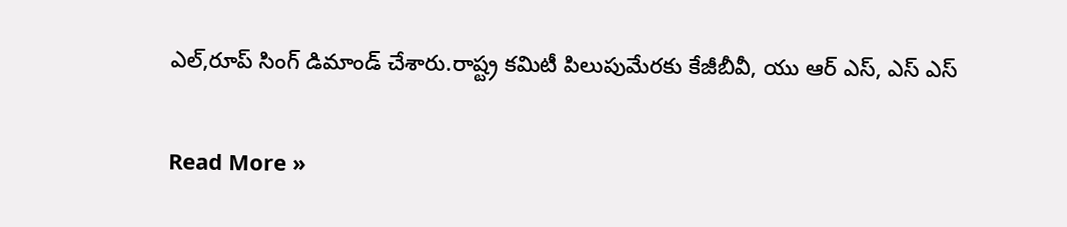ఎల్,రూప్ సింగ్ డిమాండ్ చేశారు.రాష్ట్ర కమిటీ పిలుపుమేరకు కేజీబీవీ, యు ఆర్ ఎస్, ఎస్ ఎస్

Read More »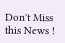Don't Miss this News !